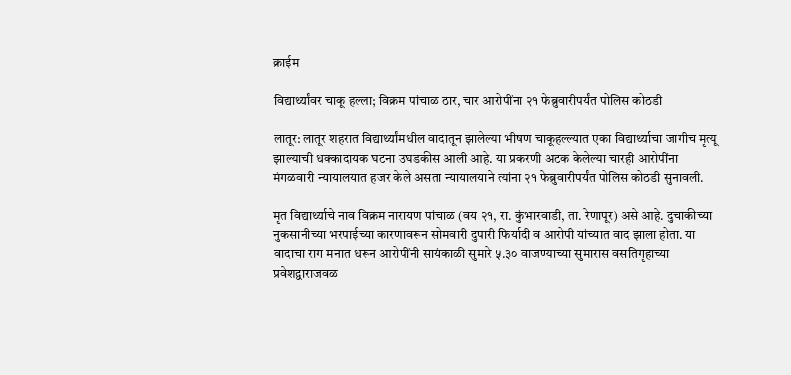क्राईम

विद्यार्थ्यांवर चाकू हल्ला; विक्रम पांचाळ ठार, चार आरोपींना २१ फेब्रुवारीपर्यंत पोलिस कोठडी

लातूर: लातूर शहरात विद्यार्थ्यांमधील वादातून झालेल्या भीषण चाकूहल्ल्यात एका विद्यार्थ्याचा जागीच मृत्यू झाल्याची धक्कादायक घटना उघडकीस आली आहे. या प्रकरणी अटक केलेल्या चारही आरोपींना मंगळवारी न्यायालयात हजर केले असता न्यायालयाने त्यांना २१ फेब्रुवारीपर्यंत पोलिस कोठडी सुनावली.

मृत विद्यार्थ्याचे नाव विक्रम नारायण पांचाळ (वय २१, रा. कुंभारवाडी, ता. रेणापूर) असे आहे. दुचाकीच्या नुकसानीच्या भरपाईच्या कारणावरून सोमवारी दुपारी फिर्यादी व आरोपी यांच्यात वाद झाला होता. या वादाचा राग मनात धरून आरोपींनी सायंकाळी सुमारे ५.३० वाजण्याच्या सुमारास वसतिगृहाच्या प्रवेशद्वाराजवळ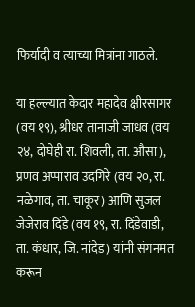फिर्यादी व त्याच्या मित्रांना गाठले.

या हल्ल्यात केदार महादेव क्षीरसागर (वय १९), श्रीधर तानाजी जाधव (वय २४, दोघेही रा. शिवली, ता. औसा), प्रणव अप्पाराव उदगिरे (वय २०, रा. नळेगाव, ता. चाकूर) आणि सुजल जेजेराव दिंडे (वय १९, रा. दिंडेवाडी, ता. कंधार, जि. नांदेड) यांनी संगनमत करून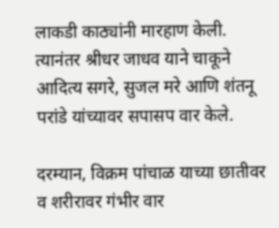लाकडी काठ्यांनी मारहाण केली. त्यानंतर श्रीधर जाधव याने चाकूने आदित्य सगरे, सुजल मरे आणि शंतनू परांडे यांच्यावर सपासप वार केले.

दरम्यान, विक्रम पांचाळ याच्या छातीवर व शरीरावर गंभीर वार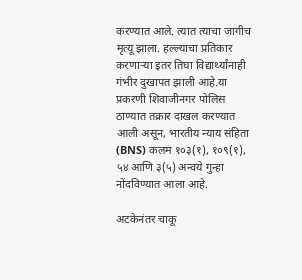करण्यात आले. त्यात त्याचा जागीच मृत्यू झाला. हल्ल्याचा प्रतिकार करणाऱ्या इतर तिघा विद्यार्थ्यांनाही गंभीर दुखापत झाली आहे.या प्रकरणी शिवाजीनगर पोलिस ठाण्यात तक्रार दाखल करण्यात आली असून, भारतीय न्याय संहिता (BNS) कलम १०३(१), १०९(१), ५४ आणि ३(५) अन्वये गुन्हा नोंदविण्यात आला आहे.

अटकेनंतर चाकू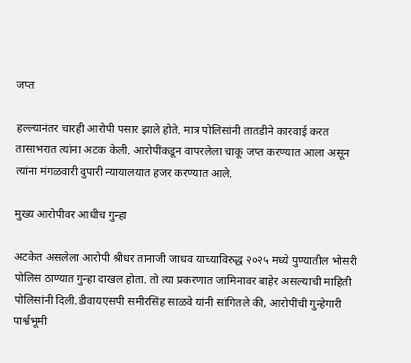जप्त

हल्ल्यानंतर चारही आरोपी पसार झाले होते. मात्र पोलिसांनी तातडीने कारवाई करत तासाभरात त्यांना अटक केली. आरोपींकडून वापरलेला चाकू जप्त करण्यात आला असून त्यांना मंगळवारी दुपारी न्यायालयात हजर करण्यात आले.

मुख्य आरोपीवर आधीच गुन्हा

अटकेत असलेला आरोपी श्रीधर तानाजी जाधव याच्याविरुद्ध २०२५ मध्ये पुण्यातील भोसरी पोलिस ठाण्यात गुन्हा दाखल होता. तो त्या प्रकरणात जामिनावर बाहेर असल्याची माहिती पोलिसांनी दिली.डीवायएसपी समीरसिंह साळवे यांनी सांगितले की, आरोपींची गुन्हेगारी पार्श्वभूमी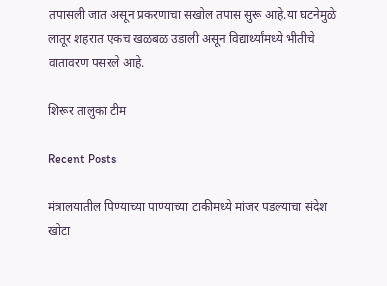तपासली जात असून प्रकरणाचा सखोल तपास सुरू आहे.या घटनेमुळे लातूर शहरात एकच खळबळ उडाली असून विद्यार्थ्यांमध्ये भीतीचे वातावरण पसरले आहे.

शिरूर तालुका टीम

Recent Posts

मंत्रालयातील पिण्याच्या पाण्याच्या टाकीमध्ये मांजर पडल्याचा संदेश खोटा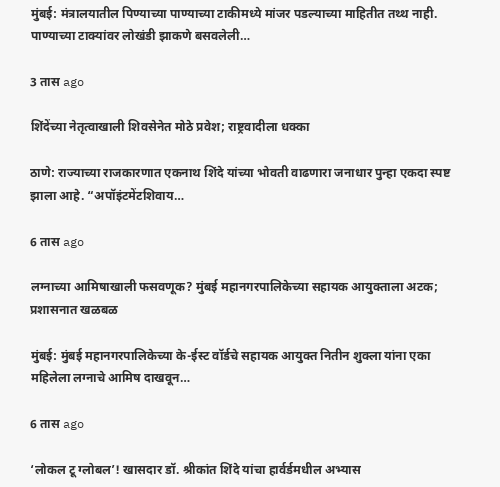मुंबई: मंत्रालयातील पिण्याच्या पाण्याच्या टाकीमध्ये मांजर पडल्याच्या माहितीत तथ्थ नाही. पाण्याच्या टाक्यांवर लोखंडी झाकणे बसवलेली…

3 तास ago

शिंदेंच्या नेतृत्वाखाली शिवसेनेत मोठे प्रवेश; राष्ट्रवादीला धक्का

ठाणे: राज्याच्या राजकारणात एकनाथ शिंदे यांच्या भोवती वाढणारा जनाधार पुन्हा एकदा स्पष्ट झाला आहे. “अपॉइंटमेंटशिवाय…

6 तास ago

लग्नाच्या आमिषाखाली फसवणूक? मुंबई महानगरपालिकेच्या सहायक आयुक्ताला अटक; प्रशासनात खळबळ

मुंबई: मुंबई महानगरपालिकेच्या के-ईस्ट वॉर्डचे सहायक आयुक्त नितीन शुक्ला यांना एका महिलेला लग्नाचे आमिष दाखवून…

6 तास ago

‘लोकल टू ग्लोबल’! खासदार डॉ. श्रीकांत शिंदे यांचा हार्वर्डमधील अभ्यास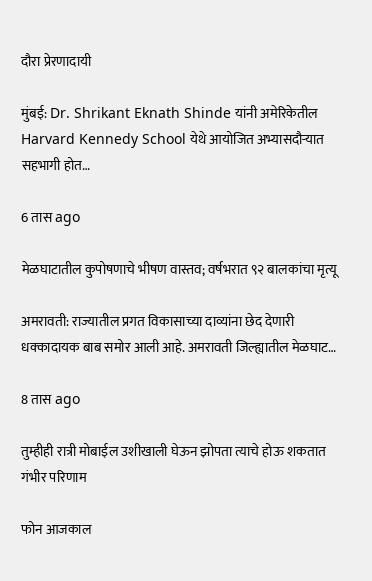दौरा प्रेरणादायी

मुंबई: Dr. Shrikant Eknath Shinde यांनी अमेरिकेतील Harvard Kennedy School येथे आयोजित अभ्यासदौऱ्यात सहभागी होत…

6 तास ago

मेळघाटातील कुपोषणाचे भीषण वास्तव; वर्षभरात ९२ बालकांचा मृत्यू

अमरावती: राज्यातील प्रगत विकासाच्या दाव्यांना छेद देणारी धक्कादायक बाब समोर आली आहे. अमरावती जिल्ह्यातील मेळघाट…

8 तास ago

तुम्हीही रात्री मोबाईल उशीखाली घेऊन झोपता त्याचे होऊ शकतात गंभीर परिणाम

फोन आजकाल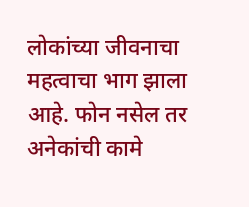लोकांच्या जीवनाचा महत्वाचा भाग झाला आहे. फोन नसेल तर अनेकांची कामे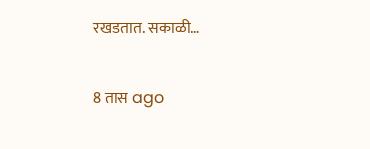रखडतात. सकाळी…

8 तास ago